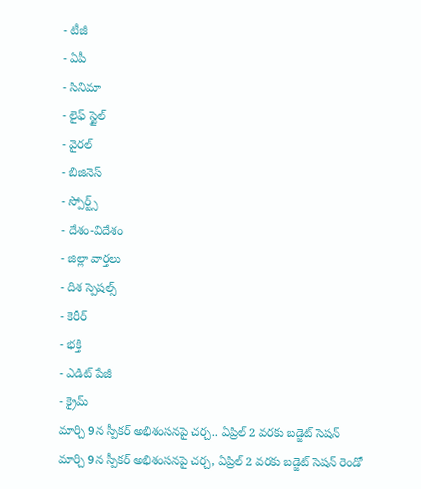- టీజీ
- ఏపీ
- సినిమా
- లైఫ్ స్టైల్
- వైరల్
- బిజినెస్
- స్పోర్ట్స్
- దేశం-విదేశం
- జిల్లా వార్తలు
- దిశ స్పెషల్స్
- కెరీర్
- భక్తి
- ఎడిట్ పేజీ
- క్రైమ్
మార్చి 9న స్పీకర్ అభిశంసనపై చర్చ.. ఏప్రిల్ 2 వరకు బడ్జెట్ సెషన్
మార్చి 9న స్పీకర్ అభిశంసనపై చర్చ, ఏప్రిల్ 2 వరకు బడ్జెట్ సెషన్ రెండో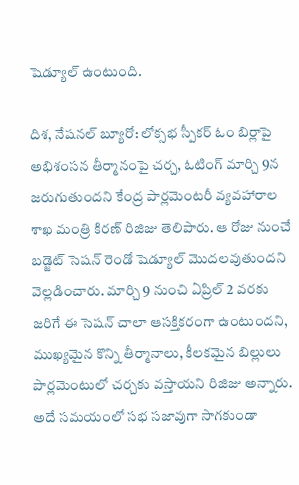షెడ్యూల్ ఉంటుంది.

దిశ, నేషనల్ బ్యూరో: లోక్సభ స్పీకర్ ఓం బిర్లాపై అభిశంసన తీర్మానంపై చర్చ, ఓటింగ్ మార్చి 9న జరుగుతుందని కేంద్ర పార్లమెంటరీ వ్యవహారాల శాఖ మంత్రి కిరణ్ రిజిజు తెలిపారు. ఆ రోజు నుంచే బడ్జెట్ సెషన్ రెండో షెడ్యూల్ మొదలవుతుందని వెల్లడించారు. మార్చి 9 నుంచి ఏప్రిల్ 2 వరకు జరిగే ఈ సెషన్ చాలా ఆసక్తికరంగా ఉంటుందని, ముఖ్యమైన కొన్ని తీర్మానాలు, కీలకమైన బిల్లులు పార్లమెంటులో చర్చకు వస్తాయని రిజిజు అన్నారు. అదే సమయంలో సభ సజావుగా సాగకుండా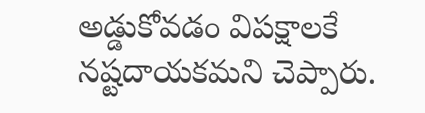అడ్డుకోవడం విపక్షాలకే నష్టదాయకమని చెప్పారు.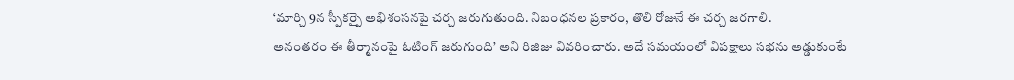‘మార్చి 9న స్పీకర్పై అభిశంసనపై చర్చ జరుగుతుంది. నిబంధనల ప్రకారం, తొలి రోజునే ఈ చర్చ జరగాలి.
అనంతరం ఈ తీర్మానంపై ఓటింగ్ జరుగుంది’ అని రిజిజు వివరించారు. అదే సమయంలో విపక్షాలు సభను అడ్డుకుంటే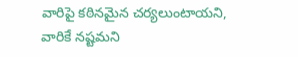వారిపై కఠినమైన చర్యలుంటాయని, వారికే నష్టమని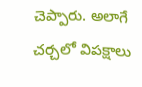చెప్పారు. అలాగే చర్చలో విపక్షాలు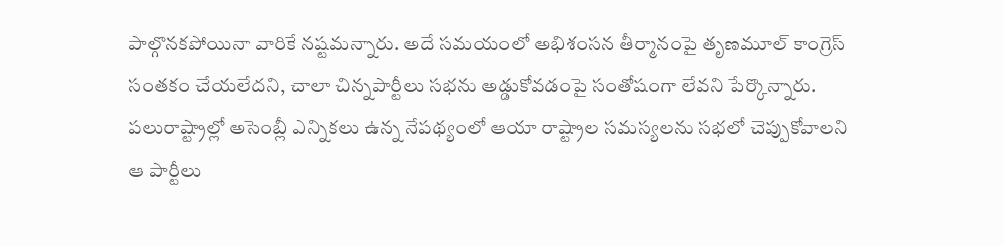పాల్గొనకపోయినా వారికే నష్టమన్నారు. అదే సమయంలో అభిశంసన తీర్మానంపై తృణమూల్ కాంగ్రెస్ సంతకం చేయలేదని, చాలా చిన్నపార్టీలు సభను అడ్డుకోవడంపై సంతోషంగా లేవని పేర్కొన్నారు. పలురాష్ట్రాల్లో అసెంబ్లీ ఎన్నికలు ఉన్న నేపథ్యంలో ఆయా రాష్ట్రాల సమస్యలను సభలో చెప్పుకోవాలని ఆ పార్టీలు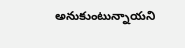అనుకుంటున్నాయని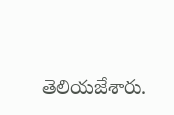తెలియజేశారు.